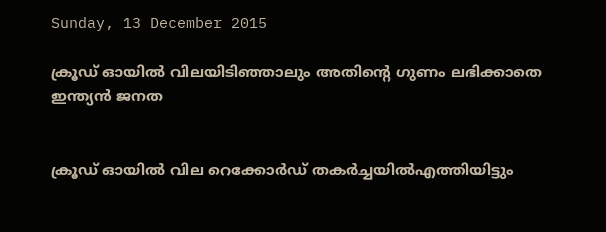Sunday, 13 December 2015

ക്രൂഡ് ഓയില്‍ വിലയിടിഞ്ഞാലും അതിന്റെ ഗുണം ലഭിക്കാതെ ഇന്ത്യന്‍ ജനത


ക്രൂഡ് ഓയില്‍ വില റെക്കോര്‍ഡ് തകര്‍ച്ചയില്‍എത്തിയിട്ടും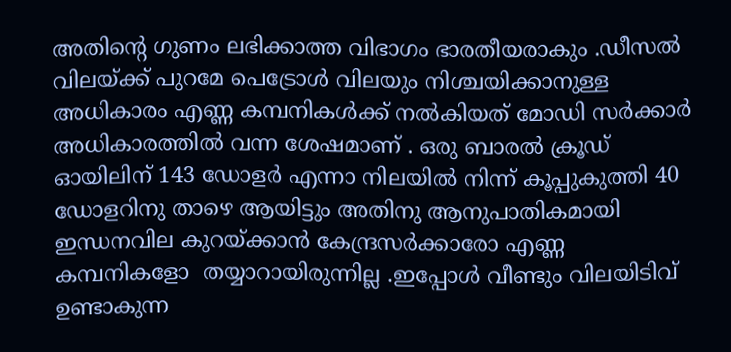അതിന്റെ ഗുണം ലഭിക്കാത്ത വിഭാഗം ഭാരതീയരാകും .ഡീസല്‍ വിലയ്ക്ക് പുറമേ പെട്രോള്‍ വിലയും നിശ്ചയിക്കാനുള്ള  അധികാരം എണ്ണ കമ്പനികള്‍ക്ക് നല്‍കിയത് മോഡി സര്‍ക്കാര്‍ അധികാരത്തില്‍ വന്ന ശേഷമാണ് . ഒരു ബാരല്‍ ക്രൂഡ് ഓയിലിന് 143 ഡോളര്‍ എന്നാ നിലയില്‍ നിന്ന് കൂപ്പുകുത്തി 40 ഡോളറിനു താഴെ ആയിട്ടും അതിനു ആനുപാതികമായി  ഇന്ധനവില കുറയ്ക്കാന്‍ കേന്ദ്രസര്‍ക്കാരോ എണ്ണ കമ്പനികളോ  തയ്യാറായിരുന്നില്ല .ഇപ്പോള്‍ വീണ്ടും വിലയിടിവ് ഉണ്ടാകുന്ന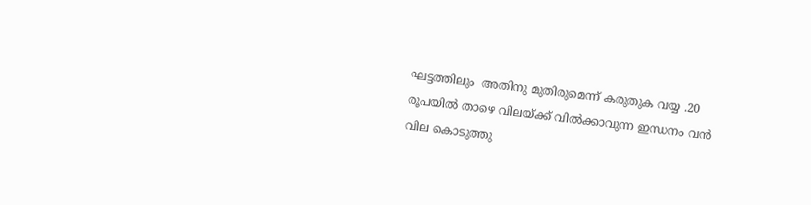ഘട്ടത്തിലും  അതിനു മുതിരുമെന്ന് കരുതുക വയ്യ .20 രൂപയില്‍ താഴെ വിലയ്ക്ക് വില്‍ക്കാവുന്ന ഇന്ധനം വന്‍ വില കൊടുത്തു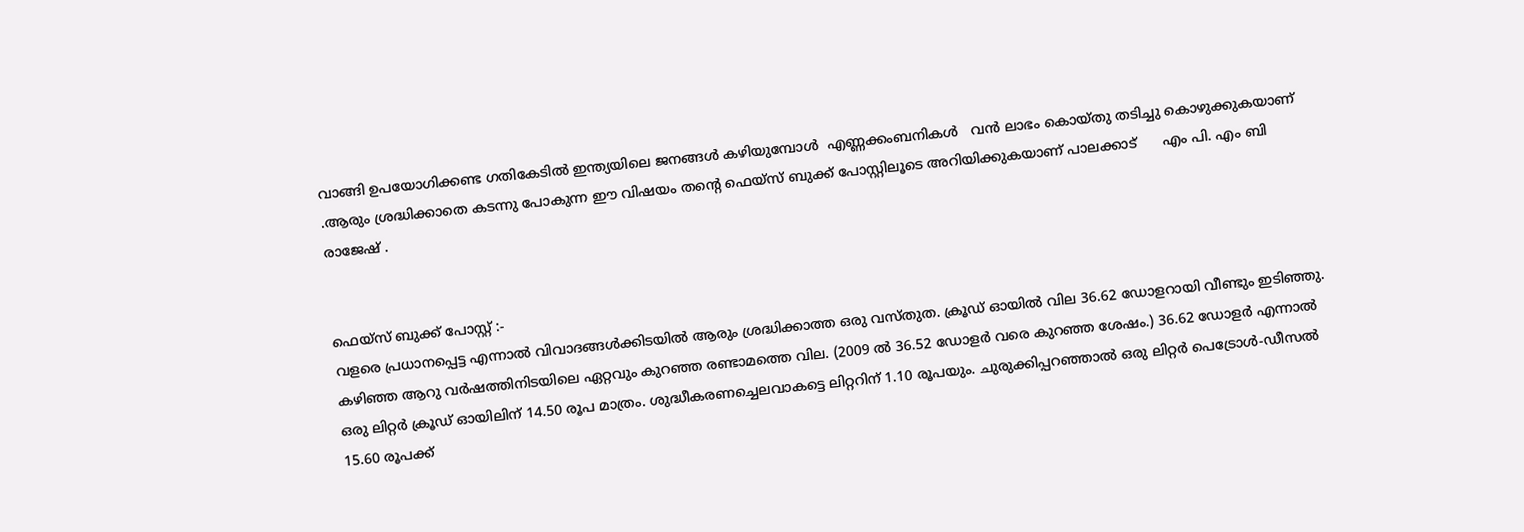വാങ്ങി ഉപയോഗിക്കണ്ട ഗതികേടില്‍ ഇന്ത്യയിലെ ജനങ്ങള്‍ കഴിയുമ്പോള്‍  എണ്ണക്കംബനികള്‍   വന്‍ ലാഭം കൊയ്തു തടിച്ചു കൊഴുക്കുകയാണ് .ആരും ശ്രദ്ധിക്കാതെ കടന്നു പോകുന്ന ഈ വിഷയം തന്റെ ഫെയ്സ് ബുക്ക്‌ പോസ്റ്റിലൂടെ അറിയിക്കുകയാണ് പാലക്കാട്      എം പി. എം ബി രാജേഷ്‌ .


ഫെയ്സ് ബുക്ക്‌ പോസ്റ്റ്‌ :-
വളരെ പ്രധാനപ്പെട്ട എന്നാല്‍ വിവാദങ്ങള്‍ക്കിടയില്‍ ആരും ശ്രദ്ധിക്കാത്ത ഒരു വസ്തുത. ക്രൂഡ് ഓയില്‍ വില 36.62 ഡോളറായി വീണ്ടും ഇടിഞ്ഞു. കഴിഞ്ഞ ആറു വര്‍ഷത്തിനിടയിലെ ഏറ്റവും കുറഞ്ഞ രണ്ടാമത്തെ വില. (2009 ല്‍ 36.52 ഡോളര്‍ വരെ കുറഞ്ഞ ശേഷം.) 36.62 ഡോളര്‍ എന്നാല്‍ ഒരു ലിറ്റര്‍ ക്രൂഡ് ഓയിലിന് 14.50 രൂപ മാത്രം. ശുദ്ധീകരണച്ചെലവാകട്ടെ ലിറ്ററിന് 1.10 രൂപയും. ചുരുക്കിപ്പറഞ്ഞാല്‍ ഒരു ലിറ്റര്‍ പെട്രോള്‍-ഡീസല്‍ 15.60 രൂപക്ക്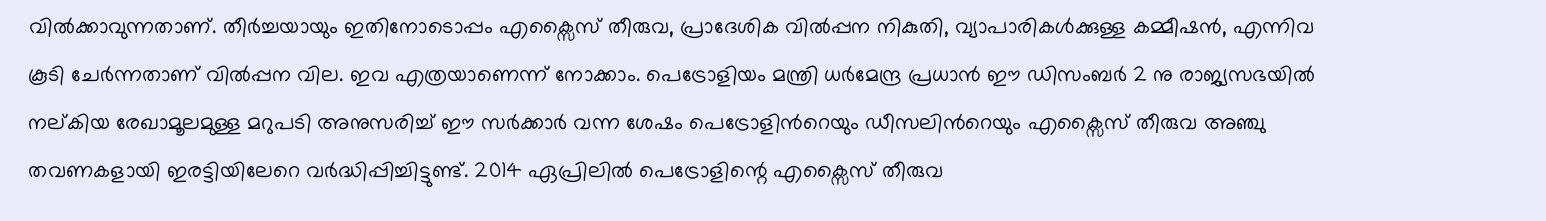വില്‍ക്കാവുന്നതാണ്. തീര്‍ച്ചയായും ഇതിനോടൊപ്പം എക്സൈസ് തീരുവ, പ്രാദേശിക വില്‍പ്പന നികുതി, വ്യാപാരികള്‍ക്കുള്ള കമ്മീഷന്‍, എന്നിവ കൂടി ചേര്‍ന്നതാണ് വില്‍പ്പന വില. ഇവ എത്രയാണെന്ന് നോക്കാം. പെട്രോളിയം മന്ത്രി ധര്‍മേന്ദ്ര പ്രധാന്‍ ഈ ഡിസംബര്‍ 2 നു രാജ്യസഭയില്‍ നല്കിയ രേഖാമൂലമുള്ള മറുപടി അനുസരിച്ച് ഈ സര്‍ക്കാര്‍ വന്ന ശേഷം പെട്രോളിന്‍റെയും ഡീസലിന്‍റെയും എക്സൈസ് തീരുവ അഞ്ചു തവണകളായി ഇരട്ടിയിലേറെ വര്‍ദ്ധിപ്പിച്ചിട്ടുണ്ട്. 2014 ഏപ്രിലില്‍ പെട്രോളിന്റെ എക്സൈസ് തീരുവ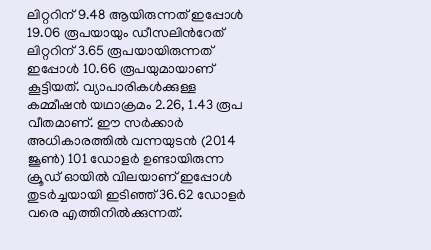ലിറ്ററിന് 9.48 ആയിരുന്നത് ഇപ്പോള്‍ 19.06 രൂപയായും ഡീസലിന്‍റേത് ലിറ്ററിന് 3.65 രൂപയായിരുന്നത് ഇപ്പോള്‍ 10.66 രൂപയുമായാണ് കൂട്ടിയത്. വ്യാപാരികള്‍ക്കുള്ള കമ്മീഷന്‍ യഥാക്രമം 2.26, 1.43 രൂപ വീതമാണ്. ഈ സര്‍ക്കാര്‍ അധികാരത്തില്‍ വന്നയുടന്‍ (2014 ജൂണ്‍) 101 ഡോളര്‍ ഉണ്ടായിരുന്ന ക്രൂഡ് ഓയില്‍ വിലയാണ് ഇപ്പോള്‍ തുടര്‍ച്ചയായി ഇടിഞ്ഞ് 36.62 ഡോളര്‍ വരെ എത്തിനില്‍ക്കുന്നത്.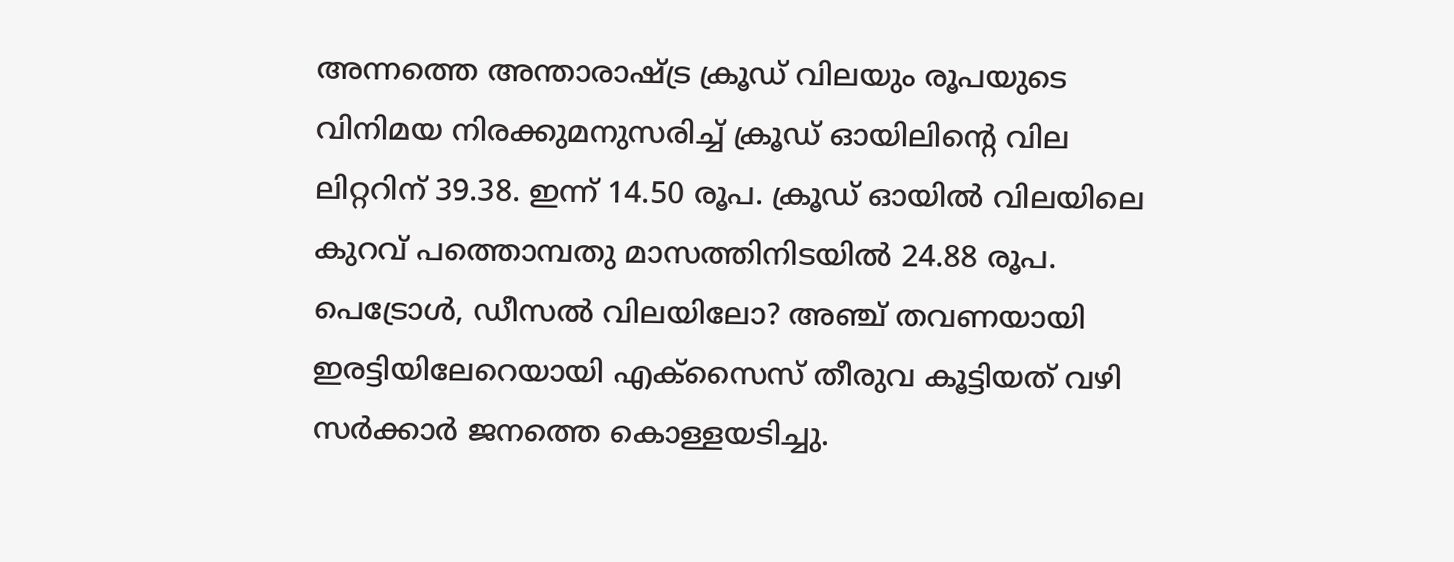അന്നത്തെ അന്താരാഷ്ട്ര ക്രൂഡ് വിലയും രൂപയുടെ വിനിമയ നിരക്കുമനുസരിച്ച് ക്രൂഡ് ഓയിലിന്‍റെ വില ലിറ്ററിന് 39.38. ഇന്ന് 14.50 രൂപ. ക്രൂഡ് ഓയില്‍ വിലയിലെ കുറവ് പത്തൊമ്പതു മാസത്തിനിടയില്‍ 24.88 രൂപ. പെട്രോള്‍, ഡീസല്‍ വിലയിലോ? അഞ്ച് തവണയായി ഇരട്ടിയിലേറെയായി എക്സൈസ് തീരുവ കൂട്ടിയത് വഴി സര്‍ക്കാര്‍ ജനത്തെ കൊള്ളയടിച്ചു.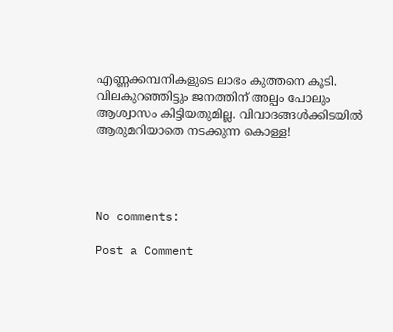എണ്ണക്കമ്പനികളുടെ ലാഭം കുത്തനെ കൂടി. വിലകുറഞ്ഞിട്ടും ജനത്തിന് അല്പം പോലും ആശ്വാസം കിട്ടിയതുമില്ല. വിവാദങ്ങള്‍ക്കിടയില്‍ ആരുമറിയാതെ നടക്കുന്ന കൊള്ള!




No comments:

Post a Comment